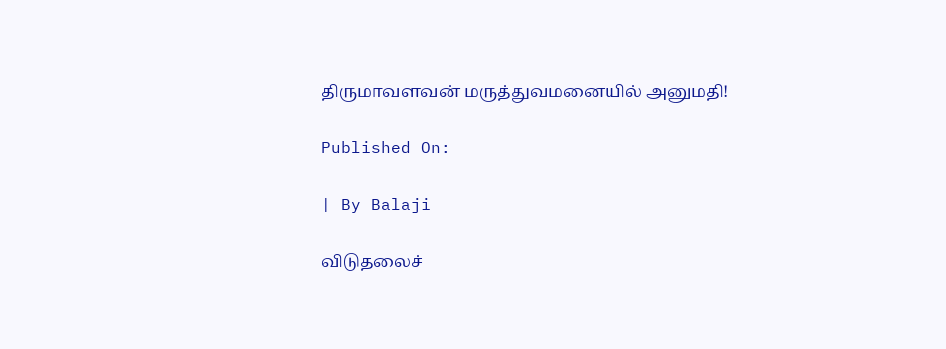திருமாவளவன் மருத்துவமனையில் அனுமதி!

Published On:

| By Balaji

விடுதலைச்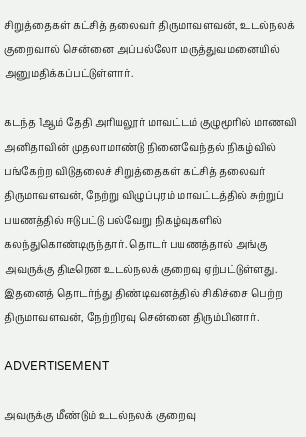சிறுத்தைகள் கட்சித் தலைவர் திருமாவளவன், உடல்நலக் குறைவால் சென்னை அப்பல்லோ மருத்துவமனையில் அனுமதிக்கப்பட்டுள்ளார்.

கடந்த 1ஆம் தேதி அரியலூர் மாவட்டம் குழுமூரில் மாணவி அனிதாவின் முதலாமாண்டு நினைவேந்தல் நிகழ்வில் பங்கேற்ற விடுதலைச் சிறுத்தைகள் கட்சித் தலைவர் திருமாவளவன், நேற்று விழுப்புரம் மாவட்டத்தில் சுற்றுப் பயணத்தில் ஈடுபட்டு பல்வேறு நிகழ்வுகளில் கலந்துகொண்டிருந்தார். தொடர் பயணத்தால் அங்கு அவருக்கு திடீரென உடல்நலக் குறைவு ஏற்பட்டுள்ளது. இதனைத் தொடர்ந்து திண்டிவனத்தில் சிகிச்சை பெற்ற திருமாவளவன், நேற்றிரவு சென்னை திரும்பினார்.

ADVERTISEMENT

அவருக்கு மீண்டும் உடல்நலக் குறைவு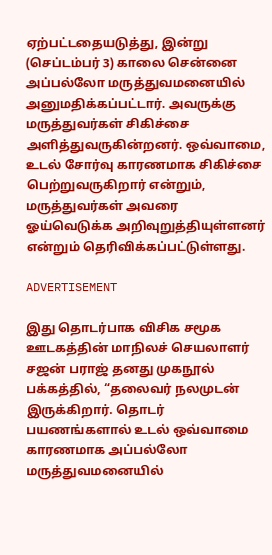ஏற்பட்டதையடுத்து, இன்று (செப்டம்பர் 3) காலை சென்னை அப்பல்லோ மருத்துவமனையில் அனுமதிக்கப்பட்டார். அவருக்கு மருத்துவர்கள் சிகிச்சை அளித்துவருகின்றனர். ஒவ்வாமை, உடல் சோர்வு காரணமாக சிகிச்சை பெற்றுவருகிறார் என்றும், மருத்துவர்கள் அவரை ஓய்வெடுக்க அறிவுறுத்தியுள்ளனர் என்றும் தெரிவிக்கப்பட்டுள்ளது.

ADVERTISEMENT

இது தொடர்பாக விசிக சமூக ஊடகத்தின் மாநிலச் செயலாளர் சஜன் பராஜ் தனது முகநூல் பக்கத்தில், “தலைவர் நலமுடன் இருக்கிறார். தொடர் பயணங்களால் உடல் ஒவ்வாமை காரணமாக அப்பல்லோ மருத்துவமனையில்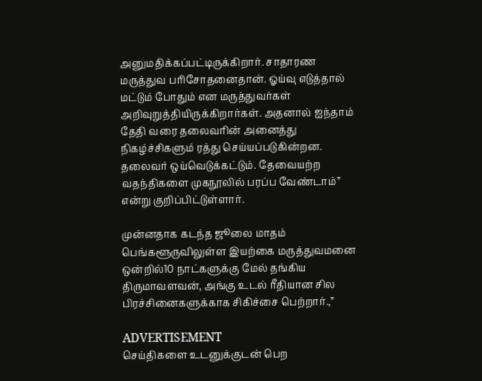அனுமதிக்கப்பட்டிருக்கிறார். சாதாரண மருத்துவ பரிசோதனைதான். ஓய்வு எடுத்தால் மட்டும் போதும் என மருத்துவர்கள் அறிவுறுத்தியிருக்கிறார்கள். அதனால் ஐந்தாம் தேதி வரை தலைவரின் அனைத்து நிகழ்ச்சிகளும் ரத்து செய்யப்படுகின்றன. தலைவர் ஒய்வெடுக்கட்டும். தேவையற்ற வதந்திகளை முகநூலில் பரப்ப வேண்டாம்” என்று குறிப்பிட்டுள்ளார்.

முன்னதாக கடந்த ஜூலை மாதம் பெங்களூருவிலுள்ள இயற்கை மருத்துவமனை ஒன்றில்10 நாட்களுக்கு மேல் தங்கிய திருமாவளவன், அங்கு உடல் ரீதியான சில பிரச்சினைகளுக்காக சிகிச்சை பெற்றார்.,”

ADVERTISEMENT
செய்திகளை உடனுக்குடன் பெற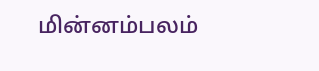மின்னம்பலம்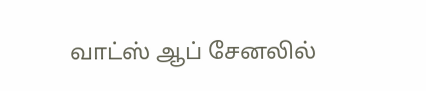வாட்ஸ் ஆப் சேனலில்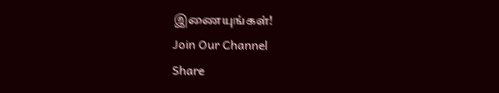இணையுங்கள்!
Join Our Channel
Share